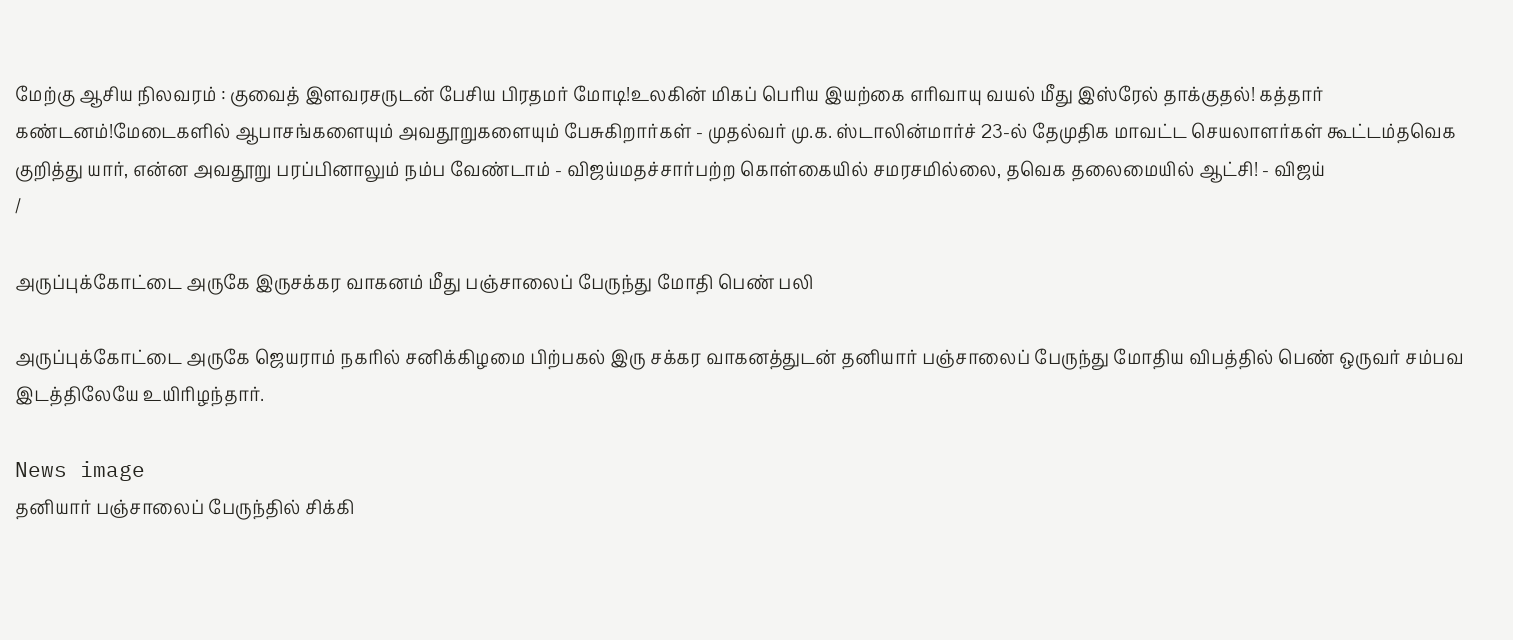மேற்கு ஆசிய நிலவரம் : குவைத் இளவரசருடன் பேசிய பிரதமர் மோடி!உலகின் மிகப் பெரிய இயற்கை எரிவாயு வயல் மீது இஸ்ரேல் தாக்குதல்! கத்தார் கண்டனம்!மேடைகளில் ஆபாசங்களையும் அவதூறுகளையும் பேசுகிறார்கள் - முதல்வர் மு.க. ஸ்டாலின்மார்ச் 23-ல் தேமுதிக மாவட்ட செயலாளர்கள் கூட்டம்தவெக குறித்து யார், என்ன அவதூறு பரப்பினாலும் நம்ப வேண்டாம் - விஜய்மதச்சார்பற்ற கொள்கையில் சமரசமில்லை, தவெக தலைமையில் ஆட்சி! - விஜய்
/

அருப்புக்கோட்டை அருகே இருசக்கர வாகனம் மீது பஞ்சாலைப் பேருந்து மோதி பெண் பலி

அருப்புக்கோட்டை அருகே ஜெயராம் நகரில் சனிக்கிழமை பிற்பகல் இரு சக்கர வாகனத்துடன் தனியார் பஞ்சாலைப் பேருந்து மோதிய விபத்தில் பெண் ஒருவர் சம்பவ இடத்திலேயே உயிரிழந்தார்.

News image
தனியார் பஞ்சாலைப் பேருந்தில் சிக்கி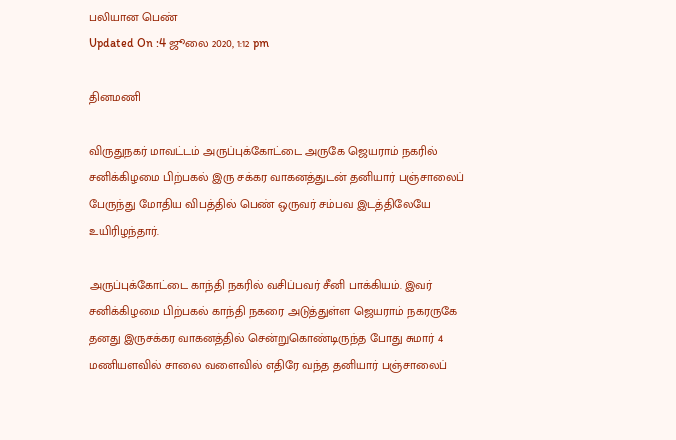பலியான பெண்
Updated On :4 ஜூலை 2020, 1:12 pm

தினமணி

விருதுநகர் மாவட்டம் அருப்புக்கோட்டை அருகே ஜெயராம் நகரில் சனிக்கிழமை பிற்பகல் இரு சக்கர வாகனத்துடன் தனியார் பஞ்சாலைப் பேருந்து மோதிய விபத்தில் பெண் ஒருவர் சம்பவ இடத்திலேயே உயிரிழந்தார்.

அருப்புக்கோட்டை காந்தி நகரில் வசிப்பவர் சீனி பாக்கியம். இவர் சனிக்கிழமை பிற்பகல் காந்தி நகரை அடுத்துள்ள ஜெயராம் நகரருகே தனது இருசக்கர வாகனத்தில் சென்றுகொண்டிருந்த போது சுமார் 4 மணியளவில் சாலை வளைவில் எதிரே வந்த தனியார் பஞ்சாலைப்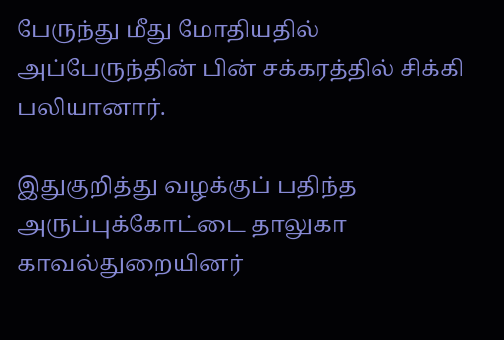பேருந்து மீது மோதியதில் அப்பேருந்தின் பின் சக்கரத்தில் சிக்கி பலியானார்.

இதுகுறித்து வழக்குப் பதிந்த அருப்புக்கோட்டை தாலுகா காவல்துறையினர்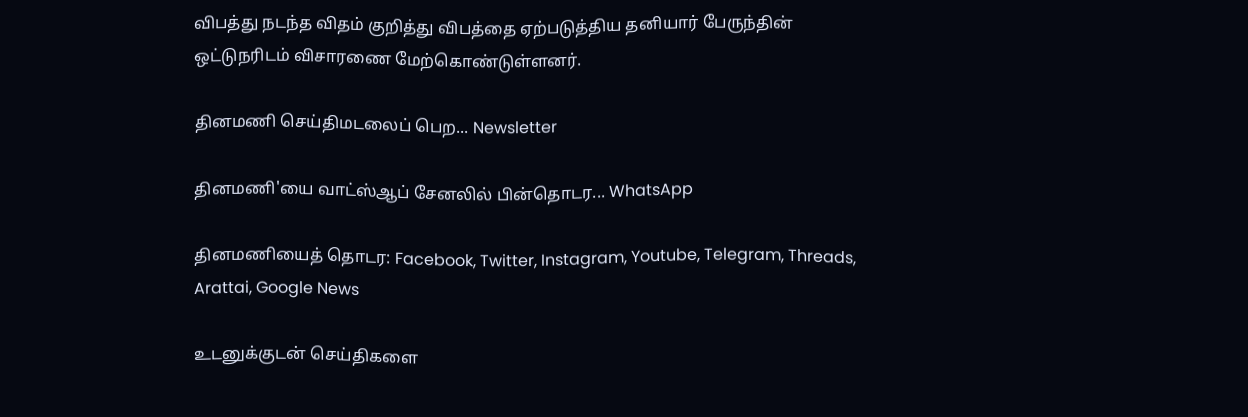விபத்து நடந்த விதம் குறித்து விபத்தை ஏற்படுத்திய தனியார் பேருந்தின் ஒட்டுநரிடம் விசாரணை மேற்கொண்டுள்ளனர்.

தினமணி செய்திமடலைப் பெற... Newsletter

தினமணி'யை வாட்ஸ்ஆப் சேனலில் பின்தொடர... WhatsApp

தினமணியைத் தொடர: Facebook, Twitter, Instagram, Youtube, Telegram, Threads, Arattai, Google News

உடனுக்குடன் செய்திகளை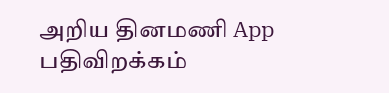அறிய தினமணி App பதிவிறக்கம்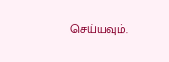செய்யவும்.